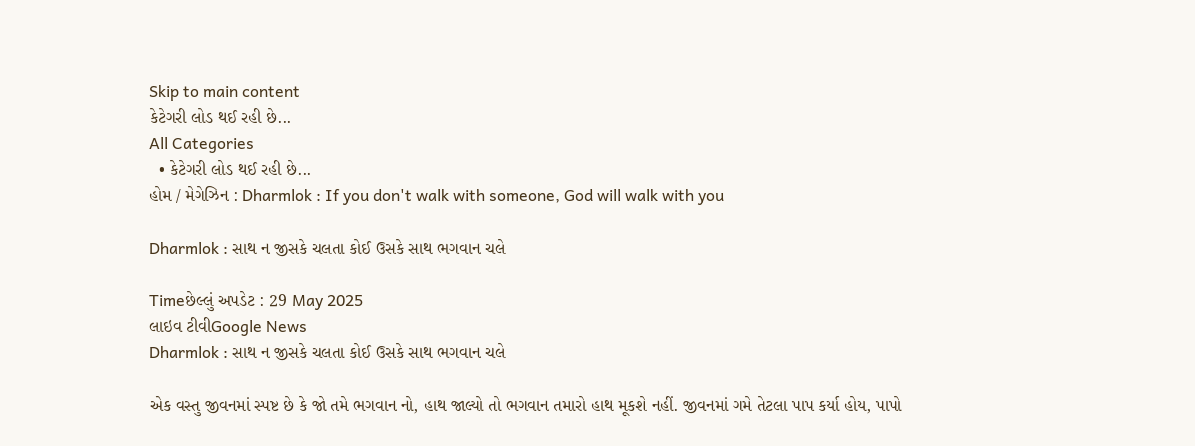Skip to main content
કેટેગરી લોડ થઈ રહી છે...
All Categories
  • કેટેગરી લોડ થઈ રહી છે...
હોમ / મેગેઝિન : Dharmlok : If you don't walk with someone, God will walk with you

Dharmlok : સાથ ન જીસકે ચલતા કોઈ ઉસકે સાથ ભગવાન ચલે

Timeછેલ્લું અપડેટ : 29 May 2025
લાઇવ ટીવીGoogle News
Dharmlok : સાથ ન જીસકે ચલતા કોઈ ઉસકે સાથ ભગવાન ચલે

એક વસ્તુ જીવનમાં સ્પષ્ટ છે કે જો તમે ભગવાન નો, હાથ જાલ્યો તો ભગવાન તમારો હાથ મૂકશે નહીં. જીવનમાં ગમે તેટલા પાપ કર્યા હોય, પાપો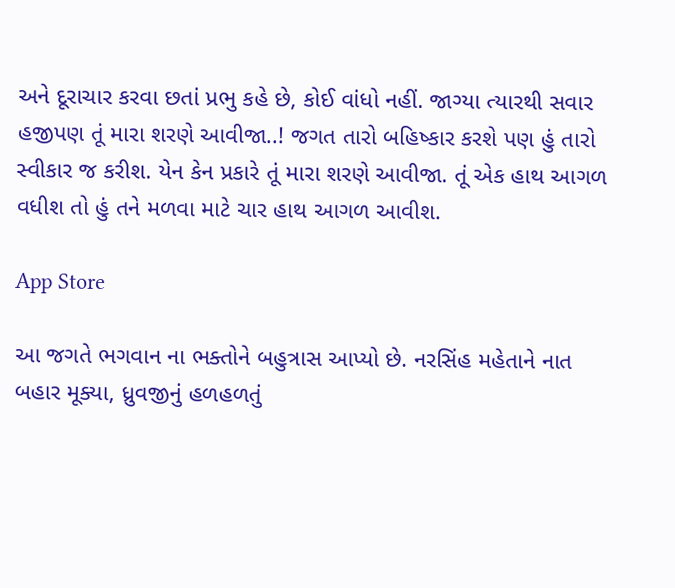અને દૂરાચાર કરવા છતાં પ્રભુ કહે છે, કોઈ વાંધો નહીં. જાગ્યા ત્યારથી સવાર હજીપણ તૂં મારા શરણે આવીજા..! જગત તારો બહિષ્કાર કરશે પણ હું તારો સ્વીકાર જ કરીશ. યેન કેન પ્રકારે તૂં મારા શરણે આવીજા. તૂં એક હાથ આગળ વધીશ તો હું તને મળવા માટે ચાર હાથ આગળ આવીશ.

App Store

આ જગતે ભગવાન ના ભક્તોને બહુત્રાસ આપ્યો છે. નરસિંહ મહેતાને નાત બહાર મૂક્યા, ધ્રુવજીનું હળહળતું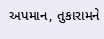અપમાન, તુકારામને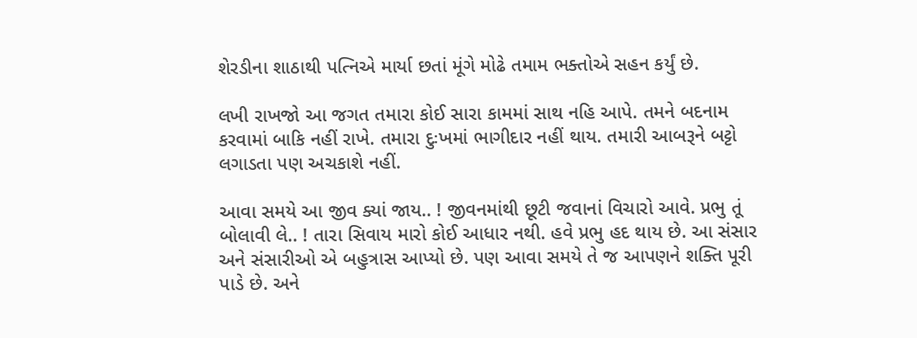શેરડીના શાઠાથી પત્નિએ માર્યા છતાં મૂંગે મોઢે તમામ ભક્તોએ સહન કર્યું છે.

લખી રાખજો આ જગત તમારા કોઈ સારા કામમાં સાથ નહિ આપે. તમને બદનામ કરવામાં બાકિ નહીં રાખે. તમારા દુઃખમાં ભાગીદાર નહીં થાય. તમારી આબરૂને બટ્ટો લગાડતા પણ અચકાશે નહીં.

આવા સમયે આ જીવ ક્યાં જાય.. ! જીવનમાંથી છૂટી જવાનાં વિચારો આવે. પ્રભુ તૂં બોલાવી લે.. ! તારા સિવાય મારો કોઈ આધાર નથી. હવે પ્રભુ હદ થાય છે. આ સંસાર અને સંસારીઓ એ બહુત્રાસ આપ્યો છે. પણ આવા સમયે તે જ આપણને શક્તિ પૂરી પાડે છે. અને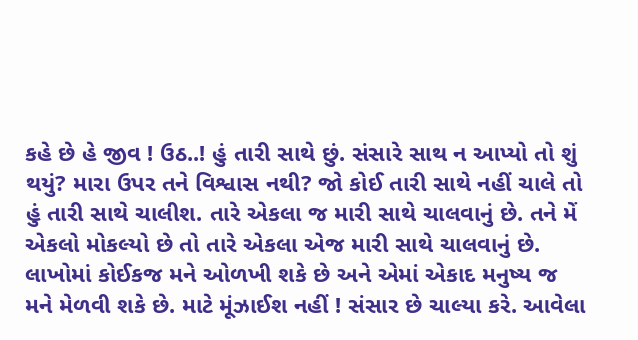કહે છે હે જીવ ! ઉઠ..! હું તારી સાથે છું. સંસારે સાથ ન આપ્યો તો શું થયું? મારા ઉપર તને વિશ્વાસ નથી? જો કોઈ તારી સાથે નહીં ચાલે તો હું તારી સાથે ચાલીશ. તારે એકલા જ મારી સાથે ચાલવાનું છે. તને મેં એકલો મોકલ્યો છે તો તારે એકલા એજ મારી સાથે ચાલવાનું છે. લાખોમાં કોઈકજ મને ઓળખી શકે છે અને એમાં એકાદ મનુષ્ય જ મને મેળવી શકે છે. માટે મૂંઝાઈશ નહીં ! સંસાર છે ચાલ્યા કરે. આવેલા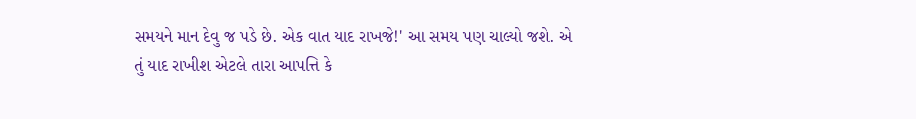સમયને માન દેવુ જ પડે છે. એક વાત યાદ રાખજે!' આ સમય પણ ચાલ્યો જશે. એ તું યાદ રાખીશ એટલે તારા આપત્તિ કે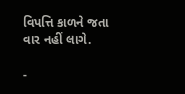વિપત્તિ કાળને જતા વાર નહીં લાગે.

-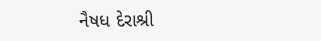નૈષધ દેરાશ્રી